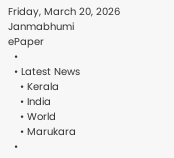Friday, March 20, 2026
Janmabhumi
ePaper
  •
  • Latest News
    • Kerala
    • India
    • World
    • Marukara
  •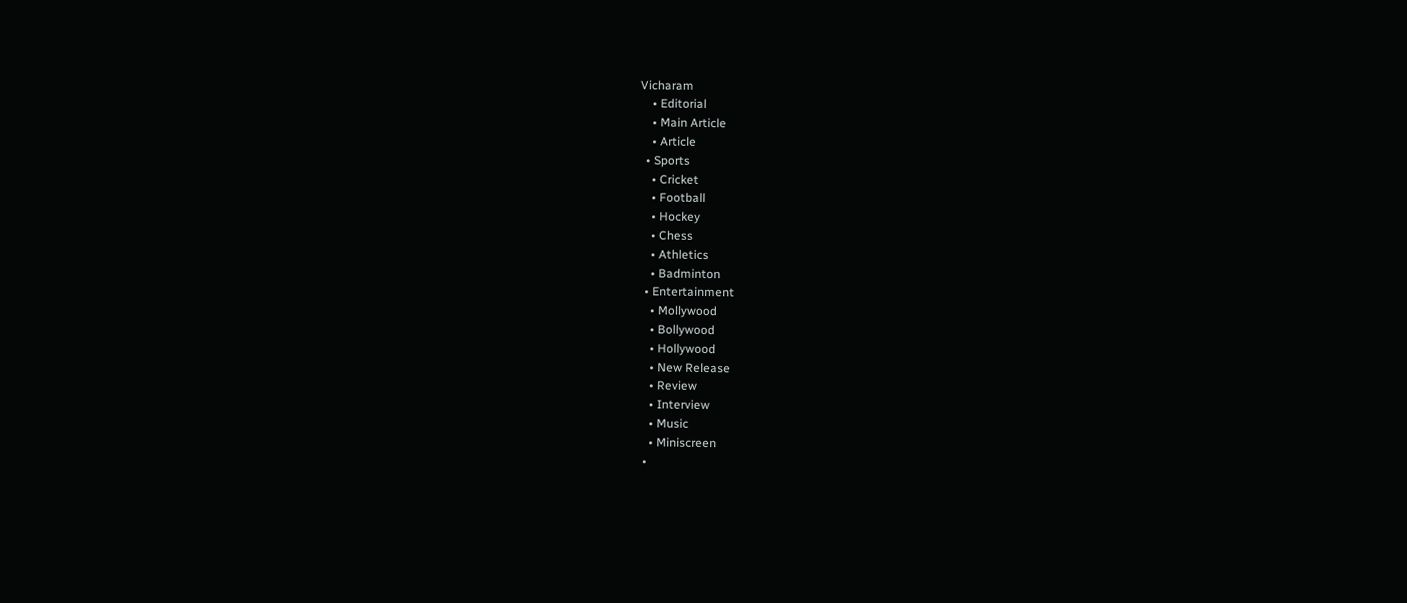Vicharam
    • Editorial
    • Main Article
    • Article
  • Sports
    • Cricket
    • Football
    • Hockey
    • Chess
    • Athletics
    • Badminton
  • Entertainment
    • Mollywood
    • Bollywood
    • Hollywood
    • New Release
    • Review
    • Interview
    • Music
    • Miniscreen
  •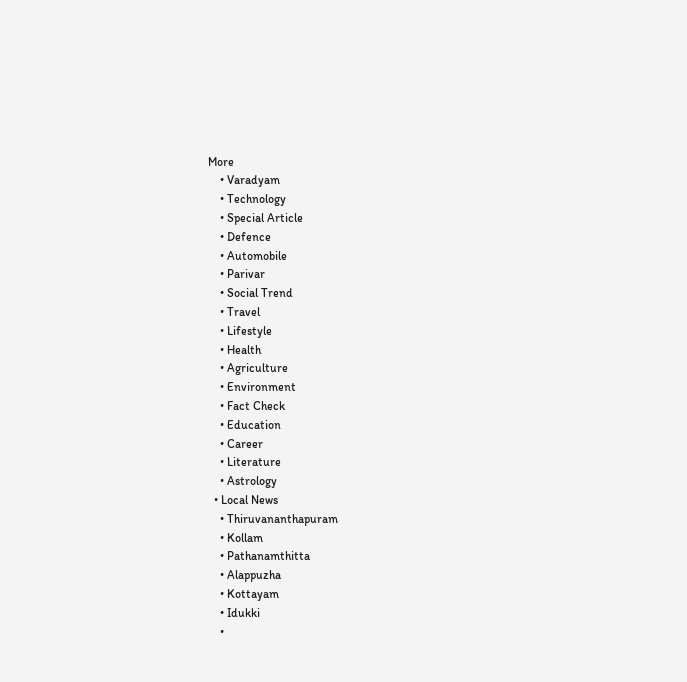More
    • Varadyam
    • Technology
    • Special Article
    • Defence
    • Automobile
    • Parivar
    • Social Trend
    • Travel
    • Lifestyle
    • Health
    • Agriculture
    • Environment
    • Fact Check
    • Education
    • Career
    • Literature
    • Astrology
  • Local News
    • Thiruvananthapuram
    • Kollam
    • Pathanamthitta
    • Alappuzha
    • Kottayam
    • Idukki
    •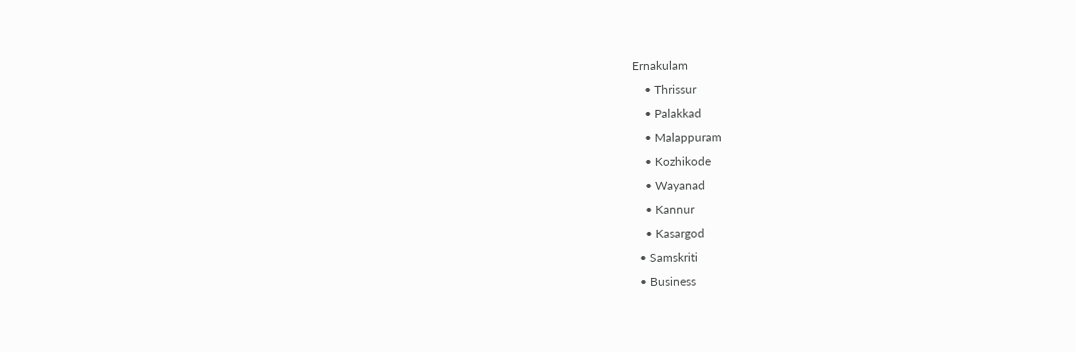Ernakulam
    • Thrissur
    • Palakkad
    • Malappuram
    • Kozhikode
    • Wayanad
    • Kannur
    • Kasargod
  • Samskriti
  • Business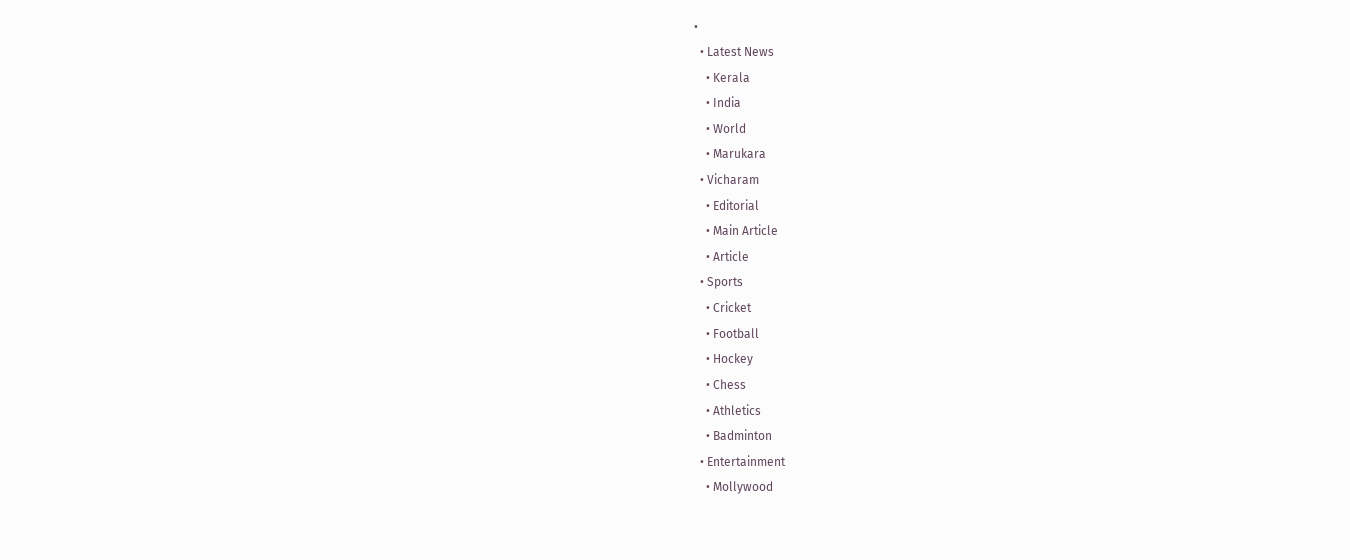•
  • Latest News
    • Kerala
    • India
    • World
    • Marukara
  • Vicharam
    • Editorial
    • Main Article
    • Article
  • Sports
    • Cricket
    • Football
    • Hockey
    • Chess
    • Athletics
    • Badminton
  • Entertainment
    • Mollywood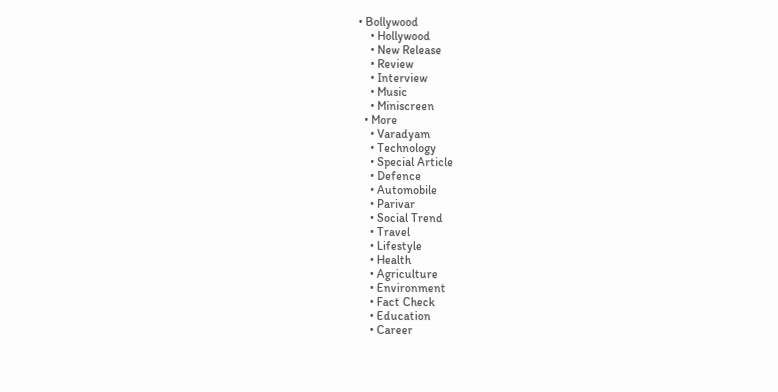• Bollywood
    • Hollywood
    • New Release
    • Review
    • Interview
    • Music
    • Miniscreen
  • More
    • Varadyam
    • Technology
    • Special Article
    • Defence
    • Automobile
    • Parivar
    • Social Trend
    • Travel
    • Lifestyle
    • Health
    • Agriculture
    • Environment
    • Fact Check
    • Education
    • Career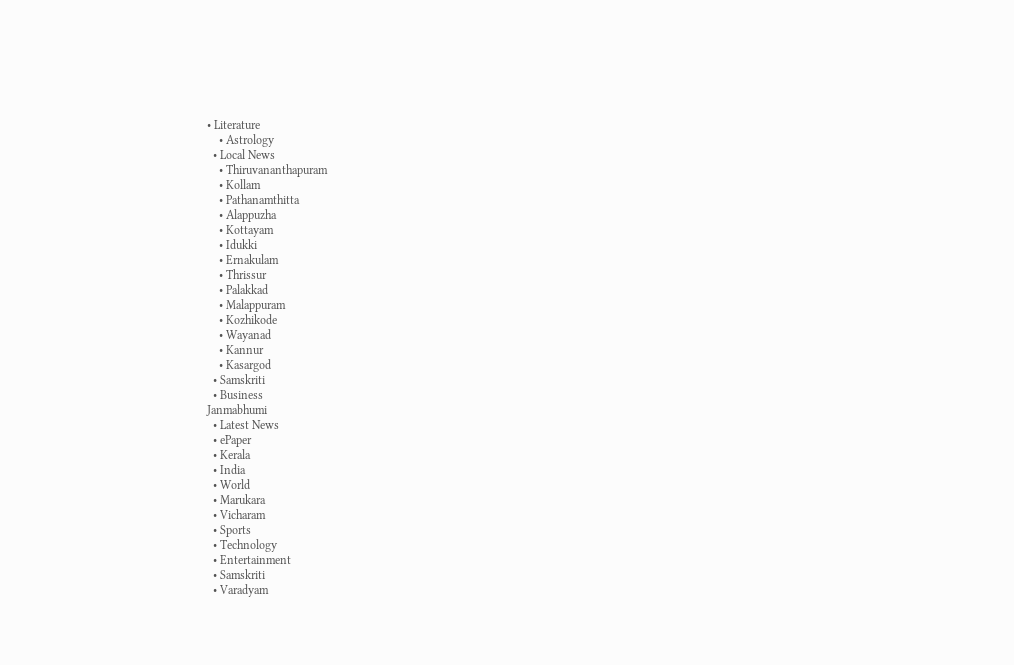• Literature
    • Astrology
  • Local News
    • Thiruvananthapuram
    • Kollam
    • Pathanamthitta
    • Alappuzha
    • Kottayam
    • Idukki
    • Ernakulam
    • Thrissur
    • Palakkad
    • Malappuram
    • Kozhikode
    • Wayanad
    • Kannur
    • Kasargod
  • Samskriti
  • Business
Janmabhumi
  • Latest News
  • ePaper
  • Kerala
  • India
  • World
  • Marukara
  • Vicharam
  • Sports
  • Technology
  • Entertainment
  • Samskriti
  • Varadyam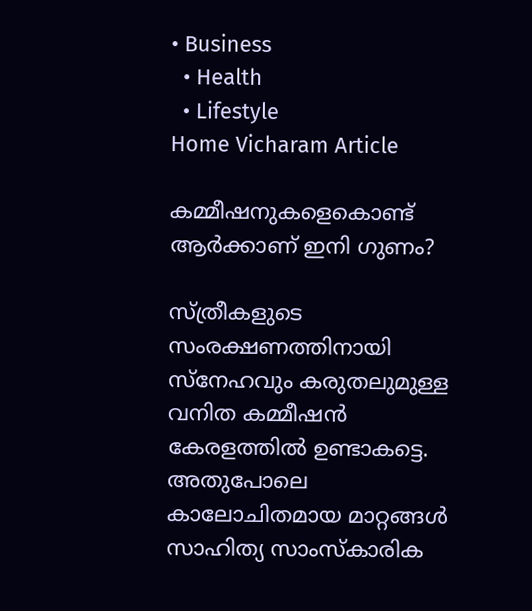• Business
  • Health
  • Lifestyle
Home Vicharam Article

കമ്മീഷനുകളെകൊണ്ട് ആര്‍ക്കാണ് ഇനി ഗുണം?

സ്ത്രീകളുടെ സംരക്ഷണത്തിനായി സ്നേഹവും കരുതലുമുള്ള വനിത കമ്മീഷന്‍ കേരളത്തില്‍ ഉണ്ടാകട്ടെ. അതുപോലെ കാലോചിതമായ മാറ്റങ്ങള്‍ സാഹിത്യ സാംസ്‌കാരിക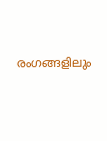രംഗങ്ങളിലും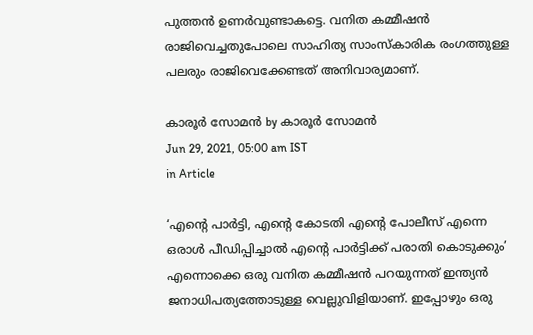പുത്തന്‍ ഉണര്‍വുണ്ടാകട്ടെ. വനിത കമ്മീഷന്‍ രാജിവെച്ചതുപോലെ സാഹിത്യ സാംസ്‌കാരിക രംഗത്തുള്ള പലരും രാജിവെക്കേണ്ടത് അനിവാര്യമാണ്.

കാരൂര്‍ സോമന്‍ by കാരൂര്‍ സോമന്‍
Jun 29, 2021, 05:00 am IST
in Article

‘എന്റെ പാര്‍ട്ടി, എന്റെ കോടതി എന്റെ പോലീസ് എന്നെ ഒരാള്‍ പീഡിപ്പിച്ചാല്‍ എന്റെ പാര്‍ട്ടിക്ക് പരാതി കൊടുക്കും’  എന്നൊക്കെ ഒരു വനിത കമ്മീഷന്‍ പറയുന്നത് ഇന്ത്യന്‍ ജനാധിപത്യത്തോടുള്ള വെല്ലുവിളിയാണ്. ഇപ്പോഴും ഒരു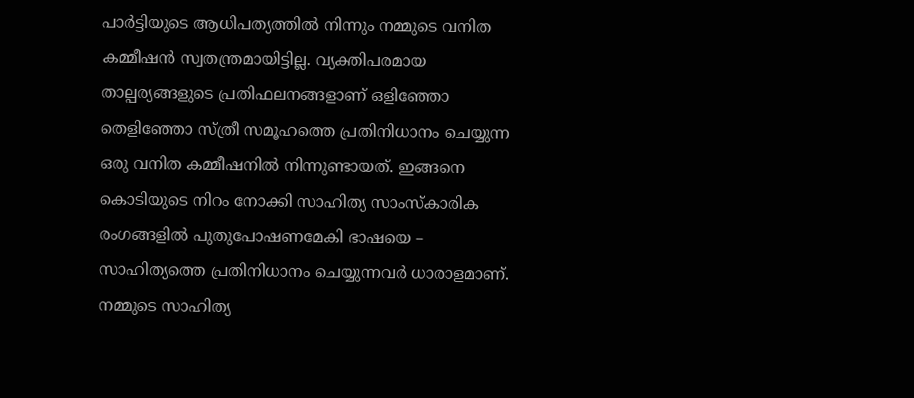പാര്‍ട്ടിയുടെ ആധിപത്യത്തില്‍ നിന്നും നമ്മുടെ വനിത കമ്മീഷന്‍ സ്വതന്ത്രമായിട്ടില്ല. വ്യക്തിപരമായ താല്പര്യങ്ങളുടെ പ്രതിഫലനങ്ങളാണ് ഒളിഞ്ഞോ തെളിഞ്ഞോ സ്ത്രീ സമൂഹത്തെ പ്രതിനിധാനം ചെയ്യുന്ന ഒരു വനിത കമ്മീഷനില്‍ നിന്നുണ്ടായത്. ഇങ്ങനെ കൊടിയുടെ നിറം നോക്കി സാഹിത്യ സാംസ്‌കാരിക രംഗങ്ങളില്‍ പുതുപോഷണമേകി ഭാഷയെ – സാഹിത്യത്തെ പ്രതിനിധാനം ചെയ്യുന്നവര്‍ ധാരാളമാണ്. നമ്മുടെ സാഹിത്യ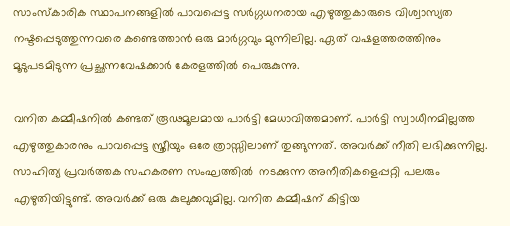സാംസ്‌കാരിക സ്ഥാപനങ്ങളില്‍ പാവപ്പെട്ട സര്‍ഗ്ഗധനരായ എഴുത്തുകാരുടെ വിശ്വാസ്യത നഷ്ടപ്പെടുത്തുന്നവരെ കണ്ടെത്താന്‍ ഒരു മാര്‍ഗ്ഗവും മുന്നിലില്ല. ഏത് വഷളത്തരത്തിനും മൂടുപടമിടുന്ന പ്രച്ഛന്നവേഷക്കാര്‍ കേരളത്തില്‍ പെരുകുന്നു.

വനിത കമ്മീഷനില്‍ കണ്ടത് രൂഢമൂലമായ പാര്‍ട്ടി മേധാവിത്തമാണ്. പാര്‍ട്ടി സ്വാധീനമില്ലത്ത എഴുത്തുകാരനും പാവപ്പെട്ട സ്ത്രീയും ഒരേ ത്രാസ്സിലാണ് തുങ്ങുന്നത്. അവര്‍ക്ക് നീതി ലഭിക്കുന്നില്ല. സാഹിത്യ പ്രവര്‍ത്തക സഹകരണ സംഘത്തില്‍  നടക്കുന്ന അനീതികളെപ്പറ്റി പലരും എഴുതിയിട്ടുണ്ട്. അവര്‍ക്ക് ഒരു കുലുക്കവുമില്ല. വനിത കമ്മീഷന് കിട്ടിയ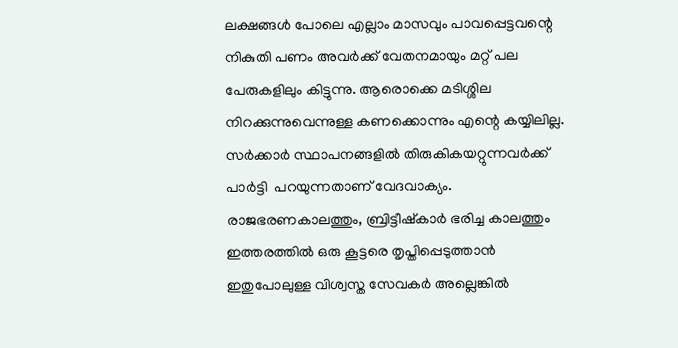ലക്ഷങ്ങള്‍ പോലെ എല്ലാം മാസവും പാവപ്പെട്ടവന്റെ നികുതി പണം അവര്‍ക്ക് വേതനമായും മറ്റ് പല പേരുകളിലും കിട്ടുന്നു. ആരൊക്കെ മടിശ്ശില നിറക്കുന്നുവെന്നുള്ള കണക്കൊന്നും എന്റെ കയ്യിലില്ല.   സര്‍ക്കാര്‍ സ്ഥാപനങ്ങളില്‍ തിരുകികയറ്റുന്നവര്‍ക്ക് പാര്‍ട്ടി  പറയുന്നതാണ് വേദവാക്യം. രാജഭരണകാലത്തും, ബ്രിട്ടീഷ്‌കാര്‍ ഭരിച്ച കാലത്തും ഇത്തരത്തില്‍ ഒരു കൂട്ടരെ തൃപ്തിപ്പെടുത്താന്‍ ഇതുപോലുള്ള വിശ്വസ്ത സേവകര്‍ അല്ലെങ്കില്‍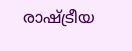രാഷ്‌ട്രീയ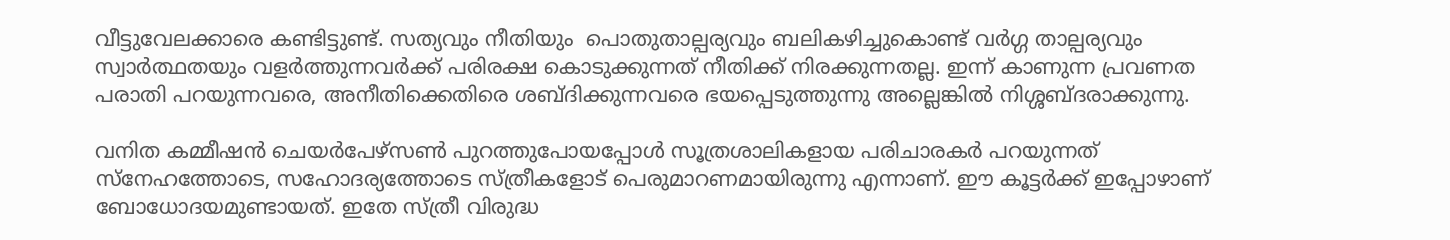വീട്ടുവേലക്കാരെ കണ്ടിട്ടുണ്ട്. സത്യവും നീതിയും  പൊതുതാല്പര്യവും ബലികഴിച്ചുകൊണ്ട് വര്‍ഗ്ഗ താല്പര്യവും സ്വാര്‍ത്ഥതയും വളര്‍ത്തുന്നവര്‍ക്ക് പരിരക്ഷ കൊടുക്കുന്നത് നീതിക്ക് നിരക്കുന്നതല്ല. ഇന്ന് കാണുന്ന പ്രവണത പരാതി പറയുന്നവരെ, അനീതിക്കെതിരെ ശബ്ദിക്കുന്നവരെ ഭയപ്പെടുത്തുന്നു അല്ലെങ്കില്‍ നിശ്ശബ്ദരാക്കുന്നു.

വനിത കമ്മീഷന്‍ ചെയര്‍പേഴ്‌സണ്‍ പുറത്തുപോയപ്പോള്‍ സൂത്രശാലികളായ പരിചാരകര്‍ പറയുന്നത് സ്നേഹത്തോടെ, സഹോദര്യത്തോടെ സ്ത്രീകളോട് പെരുമാറണമായിരുന്നു എന്നാണ്. ഈ കൂട്ടര്‍ക്ക് ഇപ്പോഴാണ് ബോധോദയമുണ്ടായത്. ഇതേ സ്ത്രീ വിരുദ്ധ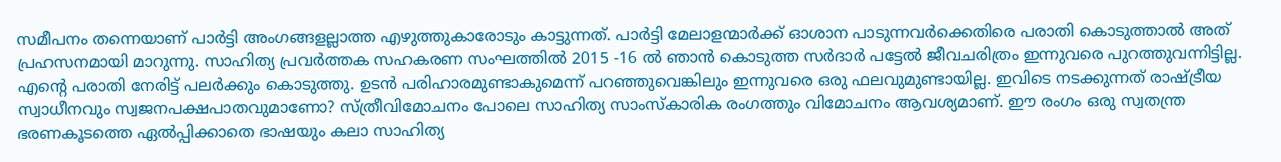സമീപനം തന്നെയാണ് പാര്‍ട്ടി അംഗങ്ങളല്ലാത്ത എഴുത്തുകാരോടും കാട്ടുന്നത്. പാര്‍ട്ടി മേലാളന്മാര്‍ക്ക് ഓശാന പാടുന്നവര്‍ക്കെതിരെ പരാതി കൊടുത്താല്‍ അത് പ്രഹസനമായി മാറുന്നു. സാഹിത്യ പ്രവര്‍ത്തക സഹകരണ സംഘത്തില്‍ 2015 -16 ല്‍ ഞാന്‍ കൊടുത്ത സര്‍ദാര്‍ പട്ടേല്‍ ജീവചരിത്രം ഇന്നുവരെ പുറത്തുവന്നിട്ടില്ല. എന്റെ പരാതി നേരിട്ട് പലര്‍ക്കും കൊടുത്തു. ഉടന്‍ പരിഹാരമുണ്ടാകുമെന്ന് പറഞ്ഞുവെങ്കിലും ഇന്നുവരെ ഒരു ഫലവുമുണ്ടായില്ല. ഇവിടെ നടക്കുന്നത് രാഷ്‌ട്രീയ സ്വാധീനവും സ്വജനപക്ഷപാതവുമാണോ? സ്ത്രീവിമോചനം പോലെ സാഹിത്യ സാംസ്‌കാരിക രംഗത്തും വിമോചനം ആവശ്യമാണ്. ഈ രംഗം ഒരു സ്വതന്ത്ര ഭരണകൂടത്തെ ഏല്‍പ്പിക്കാതെ ഭാഷയും കലാ സാഹിത്യ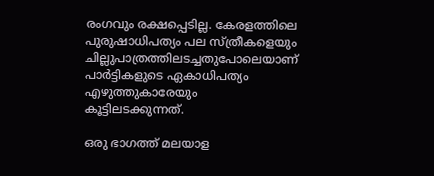രംഗവും രക്ഷപ്പെടില്ല. കേരളത്തിലെ പുരുഷാധിപത്യം പല സ്ത്രീകളെയും ചില്ലുപാത്രത്തിലടച്ചതുപോലെയാണ് പാര്‍ട്ടികളുടെ ഏകാധിപത്യം എഴുത്തുകാരേയും കൂട്ടിലടക്കുന്നത്.

ഒരു ഭാഗത്ത് മലയാള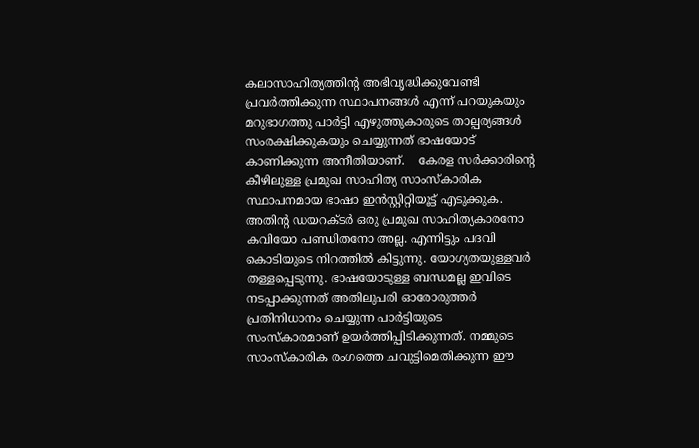കലാസാഹിത്യത്തിന്റ അഭിവൃദ്ധിക്കുവേണ്ടി പ്രവര്‍ത്തിക്കുന്ന സ്ഥാപനങ്ങള്‍ എന്ന് പറയുകയും മറുഭാഗത്തു പാര്‍ട്ടി എഴുത്തുകാരുടെ താല്പര്യങ്ങള്‍ സംരക്ഷിക്കുകയും ചെയ്യുന്നത് ഭാഷയോട് കാണിക്കുന്ന അനീതിയാണ്.    കേരള സര്‍ക്കാരിന്റെ കീഴിലുള്ള പ്രമുഖ സാഹിത്യ സാംസ്‌കാരിക സ്ഥാപനമായ ഭാഷാ ഇന്‍സ്റ്റിറ്റിയൂട്ട് എടുക്കുക. അതിന്റ ഡയറക്ടര്‍ ഒരു പ്രമുഖ സാഹിത്യകാരനോ കവിയോ പണ്ഡിതനോ അല്ല. എന്നിട്ടും പദവി കൊടിയുടെ നിറത്തില്‍ കിട്ടുന്നു. യോഗ്യതയുള്ളവര്‍ തള്ളപ്പെടുന്നു. ഭാഷയോടുള്ള ബന്ധമല്ല ഇവിടെ നടപ്പാക്കുന്നത് അതിലുപരി ഓരോരുത്തര്‍ പ്രതിനിധാനം ചെയ്യുന്ന പാര്‍ട്ടിയുടെ സംസ്‌കാരമാണ് ഉയര്‍ത്തിപ്പിടിക്കുന്നത്. നമ്മുടെ സാംസ്‌കാരിക രംഗത്തെ ചവുട്ടിമെതിക്കുന്ന ഈ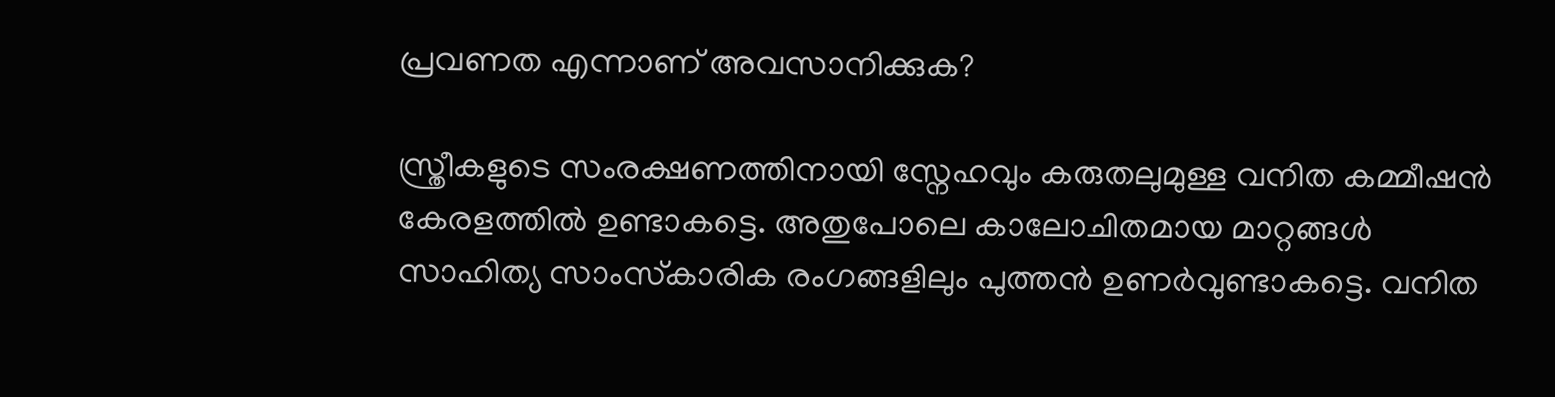പ്രവണത എന്നാണ് അവസാനിക്കുക?

സ്ത്രീകളുടെ സംരക്ഷണത്തിനായി സ്നേഹവും കരുതലുമുള്ള വനിത കമ്മീഷന്‍ കേരളത്തില്‍ ഉണ്ടാകട്ടെ. അതുപോലെ കാലോചിതമായ മാറ്റങ്ങള്‍ സാഹിത്യ സാംസ്‌കാരിക രംഗങ്ങളിലും പുത്തന്‍ ഉണര്‍വുണ്ടാകട്ടെ. വനിത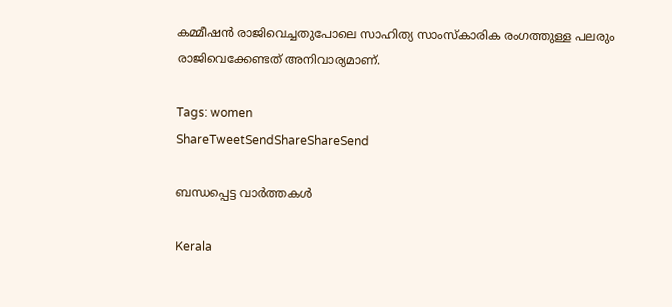കമ്മീഷന്‍ രാജിവെച്ചതുപോലെ സാഹിത്യ സാംസ്‌കാരിക രംഗത്തുള്ള പലരും രാജിവെക്കേണ്ടത് അനിവാര്യമാണ്.

Tags: women
ShareTweetSendShareShareSend

ബന്ധപ്പെട്ട വാര്‍ത്തകള്‍

Kerala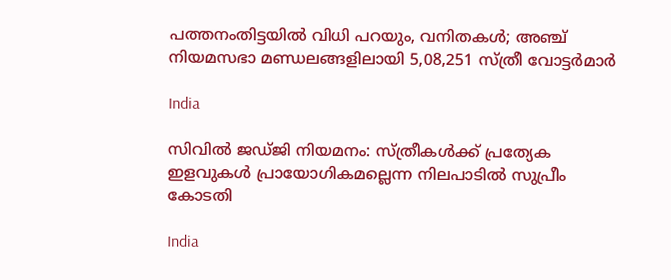പത്തനംതിട്ടയിൽ വിധി പറയും, വനിതകൾ; അഞ്ച് നിയമസഭാ മണ്ഡലങ്ങളിലായി 5,08,251 സ്ത്രീ വോട്ടര്‍മാര്‍

India

സിവില്‍ ജഡ്ജി നിയമനം: സ്ത്രീകള്‍ക്ക് പ്രത്യേക ഇളവുകള്‍ പ്രായോഗികമല്ലെന്ന നിലപാടില്‍ സുപ്രീം കോടതി

India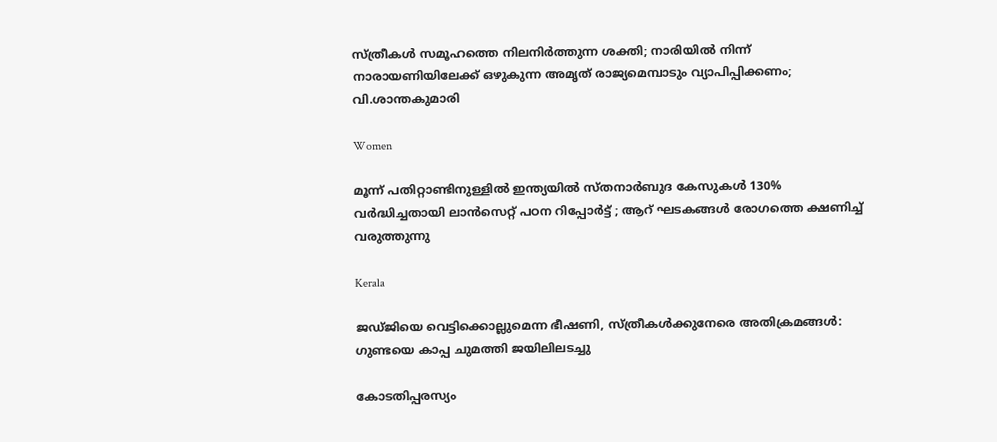സ്ത്രീകൾ സമൂഹത്തെ നിലനിർത്തുന്ന ശക്തി; നാരിയിൽ നിന്ന് നാരായണിയിലേക്ക് ഒഴുകുന്ന അമൃത് രാജ്യമെമ്പാടും വ്യാപിപ്പിക്കണം; വി.ശാന്തകുമാരി

Women

മൂന്ന് പതിറ്റാണ്ടിനുള്ളിൽ ഇന്ത്യയിൽ സ്തനാർബുദ കേസുകൾ 130% വർദ്ധിച്ചതായി ലാൻസെറ്റ് പഠന റിപ്പോർട്ട് ; ആറ് ഘടകങ്ങൾ രോഗത്തെ ക്ഷണിച്ച് വരുത്തുന്നു

Kerala

ജഡ്ജിയെ വെട്ടിക്കൊല്ലുമെന്ന ഭീഷണി, സ്ത്രീകള്‍ക്കുനേരെ അതിക്രമങ്ങള്‍: ഗുണ്ടയെ കാപ്പ ചുമത്തി ജയിലിലടച്ചു

കോടതിപ്പരസ്യം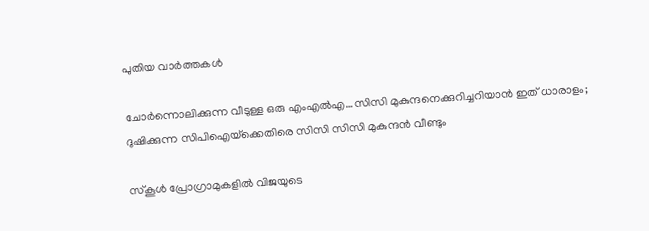പുതിയ വാര്‍ത്തകള്‍

ചോര്‍ന്നൊലിക്കുന്ന വീടുള്ള ഒരു എംഎല്‍എ…സിസി മുകുന്ദനെക്കുറിച്ചറിയാന്‍ ഇത് ധാരാളം; ദുഷിക്കുന്ന സിപിഐയ്‌ക്കെതിരെ സിസി സിസി മുകുന്ദന്‍ വീണ്ടും

സ്കൂൾ പ്രോഗ്രാമുകളിൽ വിജയുടെ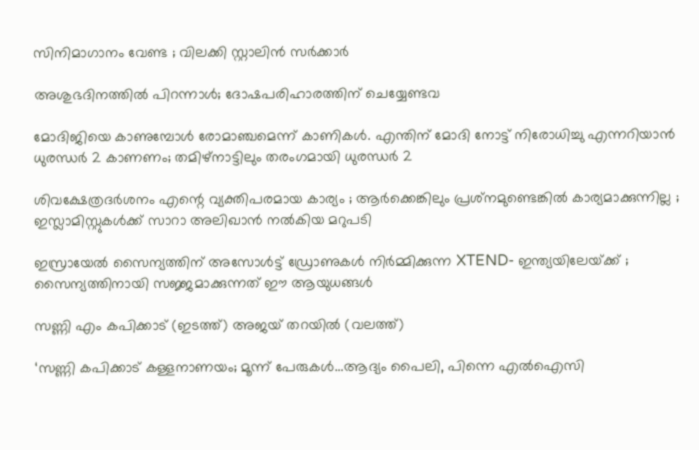സിനിമാഗാനം വേണ്ട ; വിലക്കി സ്റ്റാലിൻ സർക്കാർ

അശുഭദിനത്തിൽ പിറന്നാൾ; ദോഷപരിഹാരത്തിന് ചെയ്യേണ്ടവ

മോദിജിയെ കാണുമ്പോള്‍ രോമാഞ്ചമെന്ന് കാണികള്‍. എന്തിന് മോദി നോട്ട് നിരോധിച്ചു എന്നറിയാന്‍ ധുരന്ധര്‍ 2 കാണണം; തമിഴ്നാട്ടിലും തരംഗമായി ധുരന്ധര്‍ 2

ശിവക്ഷേത്രദർശനം എന്റെ വ്യക്തിപരമായ കാര്യം ; ആർക്കെങ്കിലും പ്രശ്‌നമുണ്ടെങ്കിൽ കാര്യമാക്കുന്നില്ല ; ഇസ്ലാമിസ്റ്റുകൾക്ക് സാറാ അലിഖാൻ നൽകിയ മറുപടി

ഇസ്രായേൽ സൈന്യത്തിന് അസോൾട്ട് ഡ്രോണുകൾ നിർമ്മിക്കുന്ന XTEND- ഇന്ത്യയിലേയ്‌ക്ക് ; സൈന്യത്തിനായി സജ്ജമാക്കുന്നത് ഈ ആയുധങ്ങൾ

സണ്ണി എം കപിക്കാട് (ഇടത്ത്) അജയ് തറയില്‍ (വലത്ത്)

‘സണ്ണി കപിക്കാട് കള്ളനാണയം; മൂന്ന് പേരുകള്‍…ആദ്യം പൈലി, പിന്നെ എല്‍ഐസി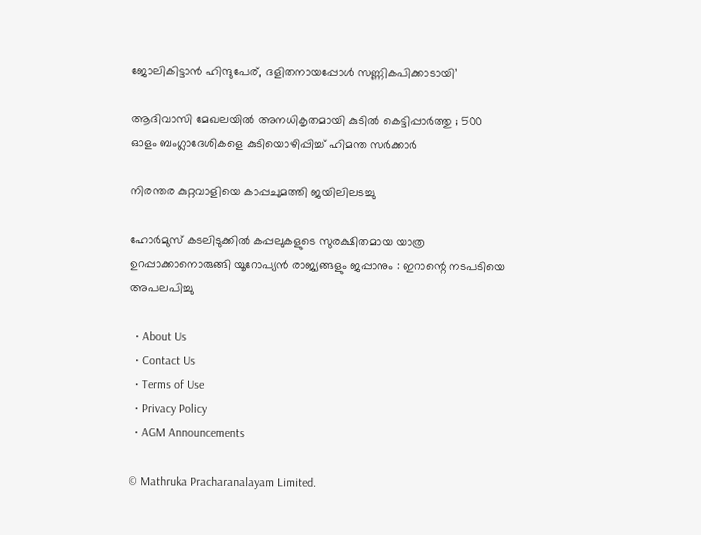ജോലികിട്ടാന്‍ ഹിന്ദുപേര്, ദളിതനായപ്പോള്‍ സണ്ണികപിക്കാടായി’

ആദിവാസി മേഖലയിൽ അനധികൃതമായി കുടിൽ കെട്ടിപ്പാർത്തു ; 500 ഓളം ബംഗ്ലാദേശികളെ കുടിയൊഴിപ്പിച്ച് ഹിമന്ത സർക്കാർ

നിരന്തര കുറ്റവാളിയെ കാപ്പചുമത്തി ജയിലിലടച്ചു

ഹോർമുസ് കടലിടുക്കിൽ കപ്പലുകളുടെ സുരക്ഷിതമായ യാത്ര ഉറപ്പാക്കാനൊരുങ്ങി യൂറോപ്യൻ രാജ്യങ്ങളും ജപ്പാനും : ഇറാന്റെ നടപടിയെ അപലപിച്ചു

  • About Us
  • Contact Us
  • Terms of Use
  • Privacy Policy
  • AGM Announcements

© Mathruka Pracharanalayam Limited.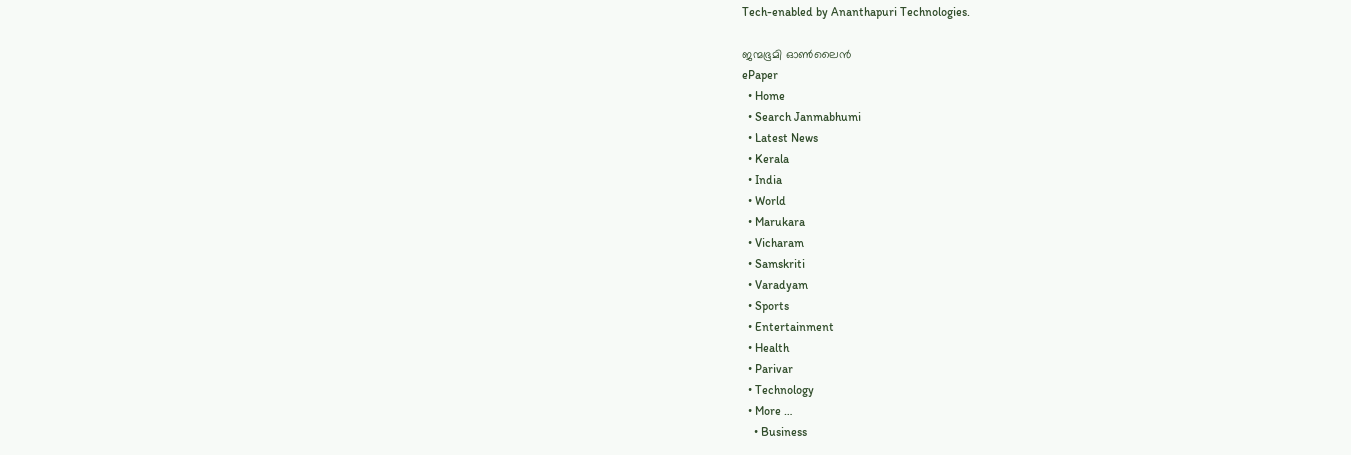Tech-enabled by Ananthapuri Technologies.

ജന്മഭൂമി ഓണ്‍ലൈന്‍
ePaper
  • Home
  • Search Janmabhumi
  • Latest News
  • Kerala
  • India
  • World
  • Marukara
  • Vicharam
  • Samskriti
  • Varadyam
  • Sports
  • Entertainment
  • Health
  • Parivar
  • Technology
  • More …
    • Business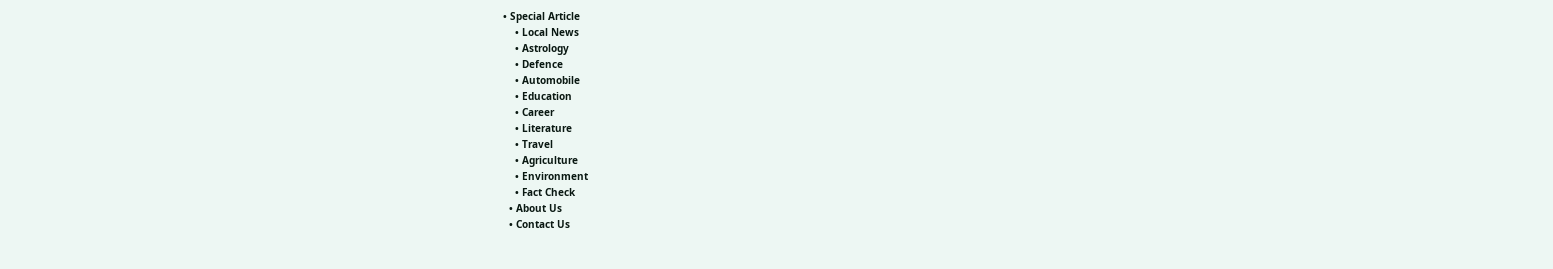• Special Article
    • Local News
    • Astrology
    • Defence
    • Automobile
    • Education
    • Career
    • Literature
    • Travel
    • Agriculture
    • Environment
    • Fact Check
  • About Us
  • Contact Us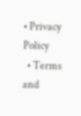• Privacy Policy
  • Terms and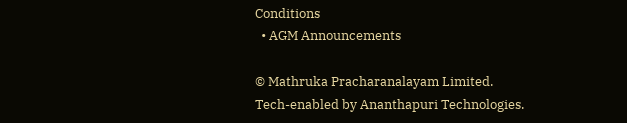Conditions
  • AGM Announcements

© Mathruka Pracharanalayam Limited.
Tech-enabled by Ananthapuri Technologies.